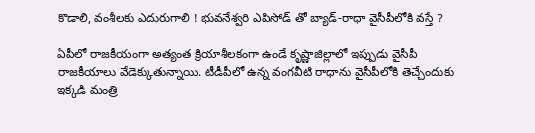కొడాలి, వంశీలకు ఎదురుగాలి ! భువనేశ్వరి ఎపిసోడ్ తో బ్యాడ్-రాధా వైసీపీలోకి వస్తే ?

ఏపీలో రాజకీయంగా అత్యంత క్రియాశీలకంగా ఉండే కృష్ణాజిల్లాలో ఇప్పుడు వైసీపీ రాజకీయాలు వేడెక్కుతున్నాయి. టీడీపీలో ఉన్న వంగవీటి రాధాను వైసీపీలోకి తెచ్చేందుకు ఇక్కడి మంత్రి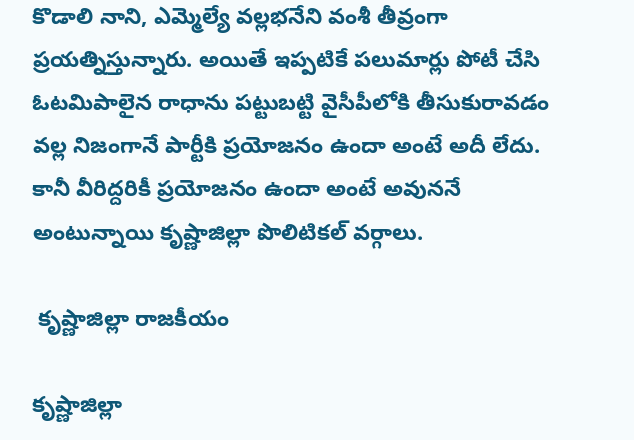కొడాలి నాని, ఎమ్మెల్యే వల్లభనేని వంశీ తీవ్రంగా ప్రయత్నిస్తున్నారు. అయితే ఇప్పటికే పలుమార్లు పోటీ చేసి ఓటమిపాలైన రాధాను పట్టుబట్టి వైసీపీలోకి తీసుకురావడం వల్ల నిజంగానే పార్టీకి ప్రయోజనం ఉందా అంటే అదీ లేదు. కానీ వీరిద్దరికీ ప్రయోజనం ఉందా అంటే అవుననే అంటున్నాయి కృష్ణాజిల్లా పొలిటికల్ వర్గాలు.

 కృష్ణాజిల్లా రాజకీయం

కృష్ణాజిల్లా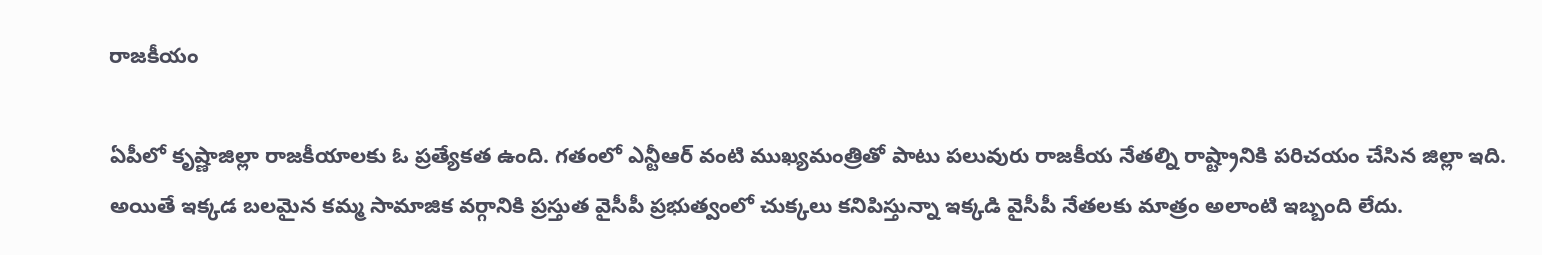రాజకీయం

ఏపీలో కృష్ణాజిల్లా రాజకీయాలకు ఓ ప్రత్యేకత ఉంది. గతంలో ఎన్టీఆర్ వంటి ముఖ్యమంత్రితో పాటు పలువురు రాజకీయ నేతల్ని రాష్ట్రానికి పరిచయం చేసిన జిల్లా ఇది. అయితే ఇక్కడ బలమైన కమ్మ సామాజిక వర్గానికి ప్రస్తుత వైసీపీ ప్రభుత్వంలో చుక్కలు కనిపిస్తున్నా ఇక్కడి వైసీపీ నేతలకు మాత్రం అలాంటి ఇబ్బంది లేదు.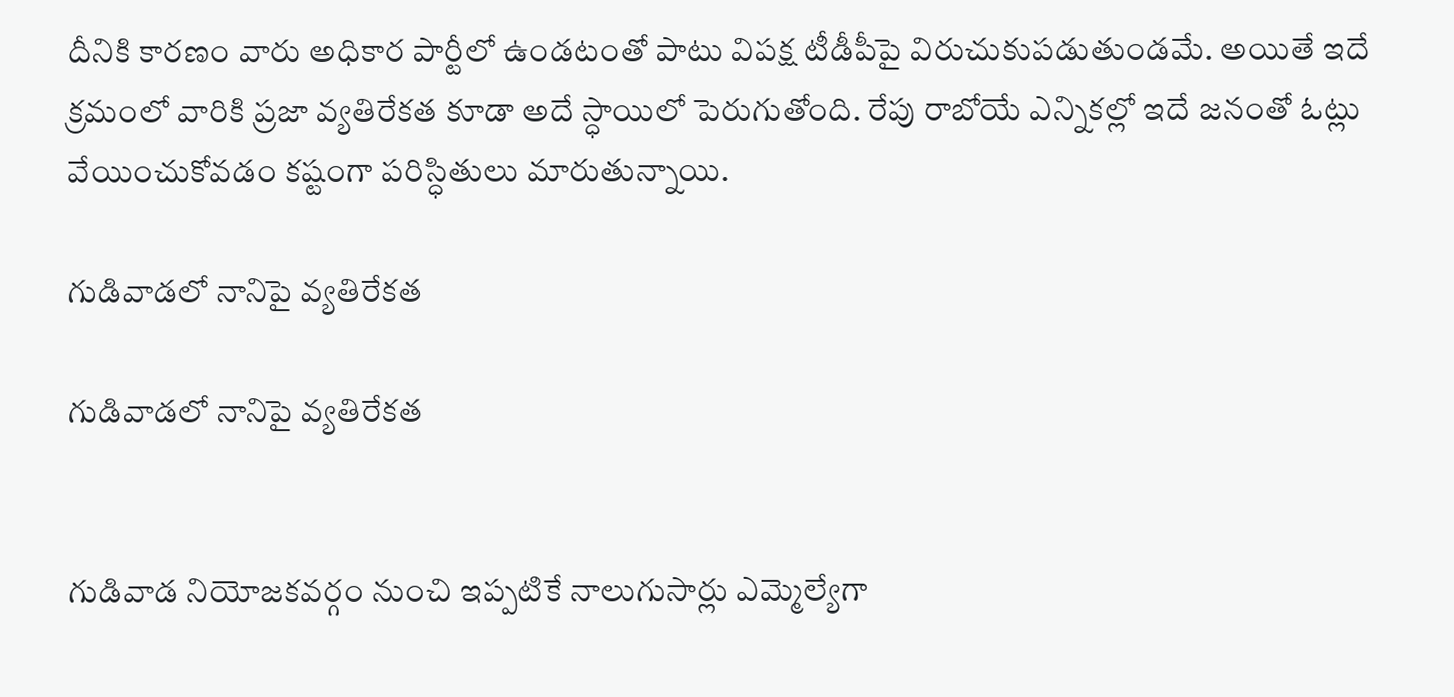దీనికి కారణం వారు అధికార పార్టీలో ఉండటంతో పాటు విపక్ష టీడీపీపై విరుచుకుపడుతుండమే. అయితే ఇదే క్రమంలో వారికి ప్రజా వ్యతిరేకత కూడా అదే స్ధాయిలో పెరుగుతోంది. రేపు రాబోయే ఎన్నికల్లో ఇదే జనంతో ఓట్లు వేయించుకోవడం కష్టంగా పరిస్ధితులు మారుతున్నాయి.

గుడివాడలో నానిపై వ్యతిరేకత

గుడివాడలో నానిపై వ్యతిరేకత


గుడివాడ నియోజకవర్గం నుంచి ఇప్పటికే నాలుగుసార్లు ఎమ్మెల్యేగా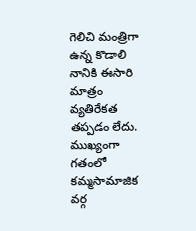గెలిచి మంత్రిగా ఉన్న కొడాలి నానికి ఈసారి మాత్రం వ్యతిరేకత తప్పడం లేదు. ముఖ్యంగా గతంలో కమ్మసామాజిక వర్గ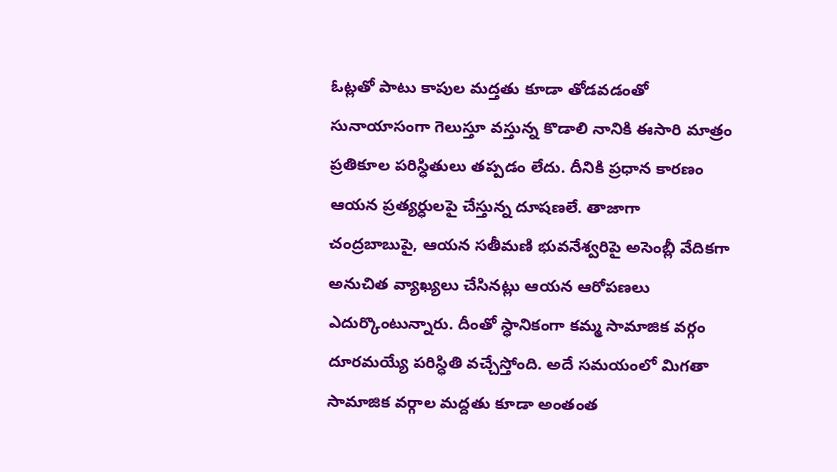ఓట్లతో పాటు కాపుల మద్తతు కూడా తోడవడంతో సునాయాసంగా గెలుస్తూ వస్తున్న కొడాలి నానికి ఈసారి మాత్రం ప్రతికూల పరిస్ధితులు తప్పడం లేదు. దీనికి ప్రధాన కారణం ఆయన ప్రత్యర్ధులపై చేస్తున్న దూషణలే. తాజాగా చంద్రబాబుపై, ఆయన సతీమణి భువనేశ్వరిపై అసెంబ్లీ వేదికగా అనుచిత వ్యాఖ్యలు చేసినట్లు ఆయన ఆరోపణలు ఎదుర్కొంటున్నారు. దీంతో స్ధానికంగా కమ్మ సామాజిక వర్గం దూరమయ్యే పరిస్ధితి వచ్చేస్తోంది. అదే సమయంలో మిగతా సామాజిక వర్గాల మద్దతు కూడా అంతంత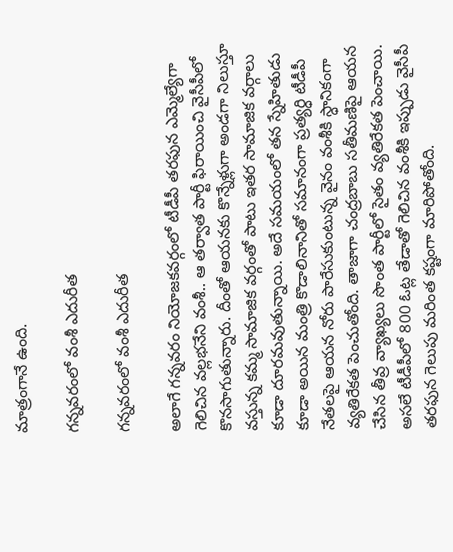మాత్రంగానే ఉంది.

గన్నవరంలో వంశీ ఎదురీత

గన్నవరంలో వంశీ ఎదురీత

అలాగే గన్నవరం నియోజకవర్గంలో టీడీపీ తరఫున ఎమ్మెల్యేగా గెలిచిన వల్లభనేని వంశీ.. ఆ తర్వాత పార్టీ ఫిరాయించి వైసీపీలో కొనసాగుతున్నారు. దీంతో ఆయనకు కొన్నేళ్లుగా అండగా నిలుస్తూ వస్తున్న కమ్మ సామాజిక వర్గంతో పాటు ఇతర సామాజిక వర్గాలు కూడా దూరమవుతున్నాయి. అదే సమయంలో తన స్నేహితుడు కూడా అయిన మంత్రి కొడాలినానితో సమానంగా ప్రత్యర్ధి టీడీపీ నేతలపై ఆయన నోరు పారేసుకుంటున్న వైనం వంశీకి స్ధానికంగా వ్యతిరేకత పెంచుతోంది. తాజాగా చంద్రబాబు సతీమణిపై ఆయన చేసిన తీవ్ర వ్యాఖ్యలు సొంత పార్టీలో సైతం వ్యతిరేకత పెంచాయి. అసలే టీడీపీలో 800 ఓట్ల తేడాతో గెలిచిన వంశీకి ఇప్పుడు వైసీపీ తరఫున గెలుపు మరింత కష్టంగా మారిపోతోంది.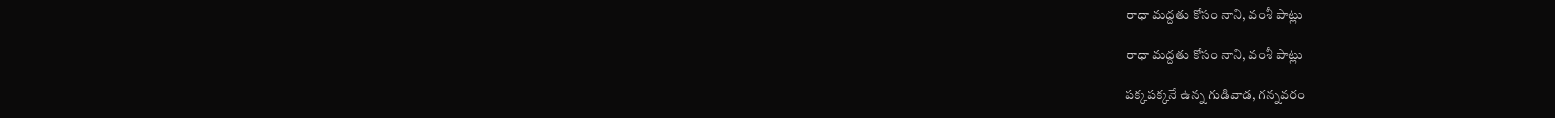రాధా మద్దతు కోసం నాని, వంశీ పాట్లు

రాధా మద్దతు కోసం నాని, వంశీ పాట్లు

పక్కపక్కనే ఉన్న గుడివాడ, గన్నవరం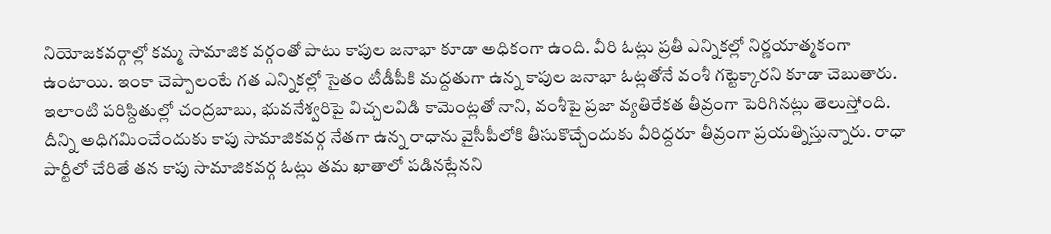నియోజకవర్గాల్లో కమ్మ సామాజిక వర్గంతో పాటు కాపుల జనాభా కూడా అధికంగా ఉంది. వీరి ఓట్లు ప్రతీ ఎన్నికల్లో నిర్ణయాత్మకంగా ఉంటాయి. ఇంకా చెప్పాలంటే గత ఎన్నికల్లో సైతం టీడీపీకి మద్దతుగా ఉన్న కాపుల జనాభా ఓట్లతోనే వంశీ గట్టెక్కారని కూడా చెబుతారు. ఇలాంటి పరిస్దితుల్లో చంద్రబాబు, భువనేశ్వరిపై విచ్చలవిడి కామెంట్లతో నాని, వంశీపై ప్రజా వ్యతిరేకత తీవ్రంగా పెరిగినట్లు తెలుస్తోంది. దీన్ని అధిగమించేందుకు కాపు సామాజికవర్గ నేతగా ఉన్న రాధాను వైసీపీలోకి తీసుకొచ్చేందుకు వీరిద్దరూ తీవ్రంగా ప్రయత్నిస్తున్నారు. రాధా పార్టీలో చేరితే తన కాపు సామాజికవర్గ ఓట్లు తమ ఖాతాలో పడినట్లేనని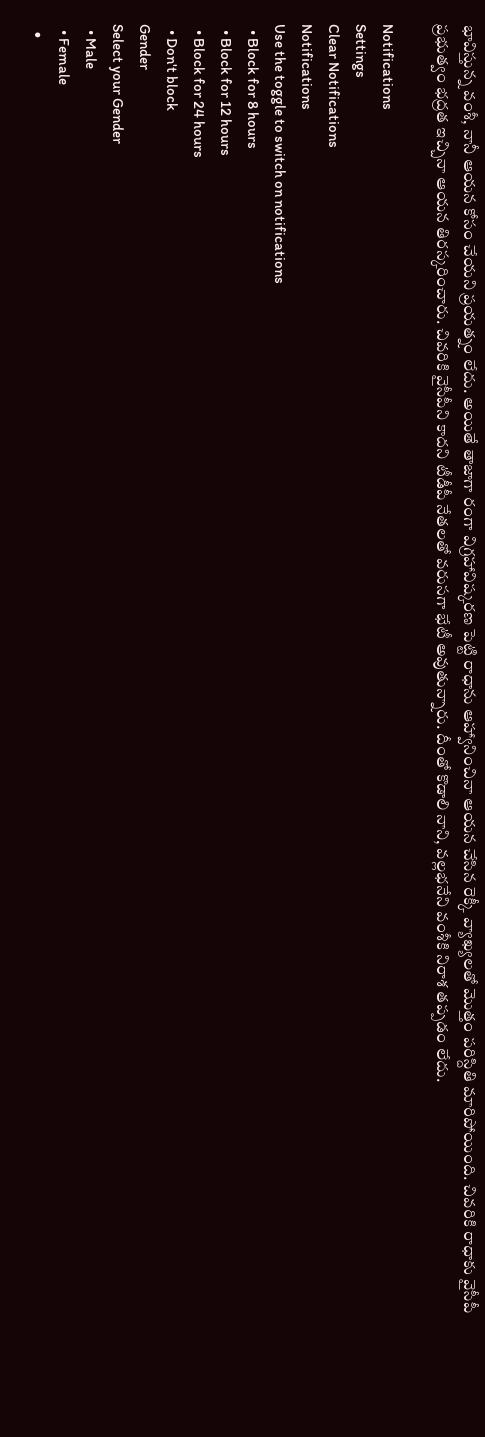భావిస్తున్న వంశీ, నానీ ఆయన కోసం చేయని ప్రయత్నం లేదు. అయితే తాజాగా రంగా విగ్రహావిష్కరణ పెట్టి రాధాను ఆహ్వానించినా ఆయన చేసిన రెక్కీ వ్యాఖ్యలతో మొత్తం పరిస్దితి మారిపోయింది. చివరికి రాధాకు వైసీపీ ప్రభుత్వం భద్రత ఇచ్చినా ఆయన తిరస్కరించారు. చివరికి వైసీపీని కాదని టీడీపీ నేతలతో వరుసగా భేటీ అవుతున్నారు. దీంతో కొడాలి నాని, వల్లభనేని వంశీకి నిరాశ తప్పడం లేదు.

Notifications
Settings
Clear Notifications
Notifications
Use the toggle to switch on notifications
  • Block for 8 hours
  • Block for 12 hours
  • Block for 24 hours
  • Don't block
Gender
Select your Gender
  • Male
  • Female
  •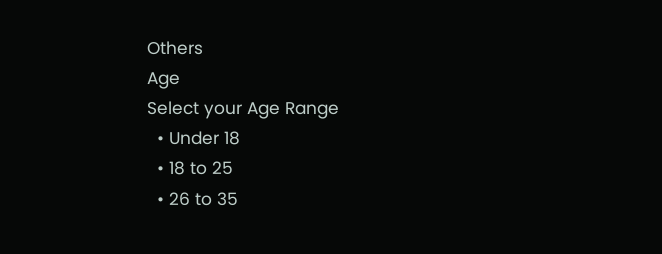Others
Age
Select your Age Range
  • Under 18
  • 18 to 25
  • 26 to 35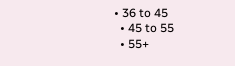• 36 to 45
  • 45 to 55
  • 55+